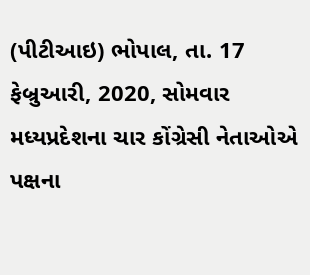(પીટીઆઇ) ભોપાલ, તા. 17 ફેબ્રુઆરી, 2020, સોમવાર
મધ્યપ્રદેશના ચાર કોંગ્રેસી નેતાઓએ પક્ષના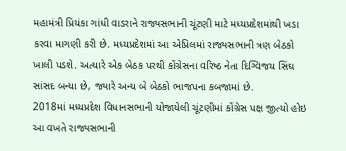મહામંત્રી પ્રિયંકા ગાંધી વાડરાને રાજ્યસભાની ચૂંટણી માટે મધ્યપ્રદેશમાંથી ખડા કરવા માગણી કરી છે. મધ્યપ્રદેશમાં આ એપ્રિલમાં રાજ્યસભાની ત્રણ બેઠકો ખાલી પડશે. અત્યારે એક બેઠક પરથી કોંગ્રેસના વરિષ્ઠ નેતા દિગ્વિજય સિંઘ સાંસદ બન્યા છે, જ્યારે અન્ય બે બેઠકો ભાજપના કબજામાં છે.
2018માં મધ્યપ્રદેશ વિધાનસભાની યોજાયેલી ચૂંટણીમાં કોંગ્રેસ પક્ષ જીત્યો હોઇ આ વખતે રાજ્યસભાની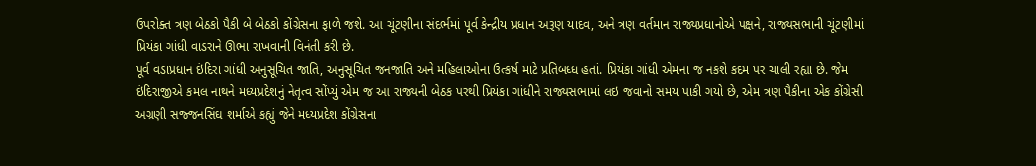ઉપરોક્ત ત્રણ બેઠકો પૈકી બે બેઠકો કોંગ્રેસના ફાળે જશે. આ ચૂંટણીના સંદર્ભમાં પૂર્વ કેન્દ્રીય પ્રધાન અરૂણ યાદવ, અને ત્રણ વર્તમાન રાજ્યપ્રધાનોએ પક્ષને, રાજ્યસભાની ચૂંટણીમાં પ્રિયંકા ગાંધી વાડરાને ઊભા રાખવાની વિનંતી કરી છે.
પૂર્વ વડાપ્રધાન ઇંદિરા ગાંધી અનુસૂચિત જાતિ, અનુસૂચિત જનજાતિ અને મહિલાઓના ઉત્કર્ષ માટે પ્રતિબધ્ધ હતાં. પ્રિયંકા ગાંધી એમના જ નકશે કદમ પર ચાલી રહ્યા છે. જેમ ઇંદિરાજીએ કમલ નાથને મધ્યપ્રદેશનું નેતૃત્વ સોંપ્યું એમ જ આ રાજ્યની બેઠક પરથી પ્રિયંકા ગાંધીને રાજ્યસભામાં લઇ જવાનો સમય પાકી ગયો છે, એમ ત્રણ પૈકીના એક કોંગ્રેસી અગ્રણી સજ્જનસિંઘ શર્માએ કહ્યું જેને મધ્યપ્રદેશ કોંગ્રેસના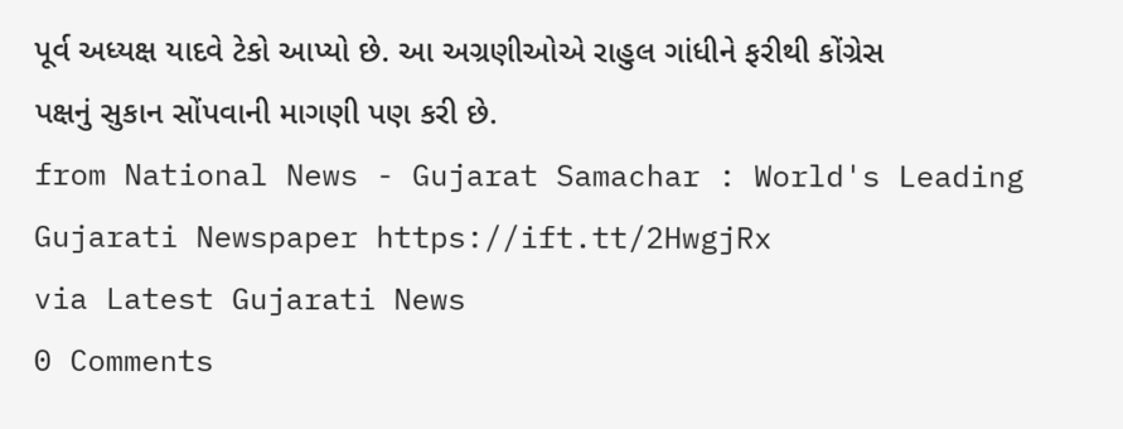પૂર્વ અધ્યક્ષ યાદવે ટેકો આપ્યો છે. આ અગ્રણીઓએ રાહુલ ગાંધીને ફરીથી કોંગ્રેસ પક્ષનું સુકાન સોંપવાની માગણી પણ કરી છે.
from National News - Gujarat Samachar : World's Leading Gujarati Newspaper https://ift.tt/2HwgjRx
via Latest Gujarati News
0 Comments